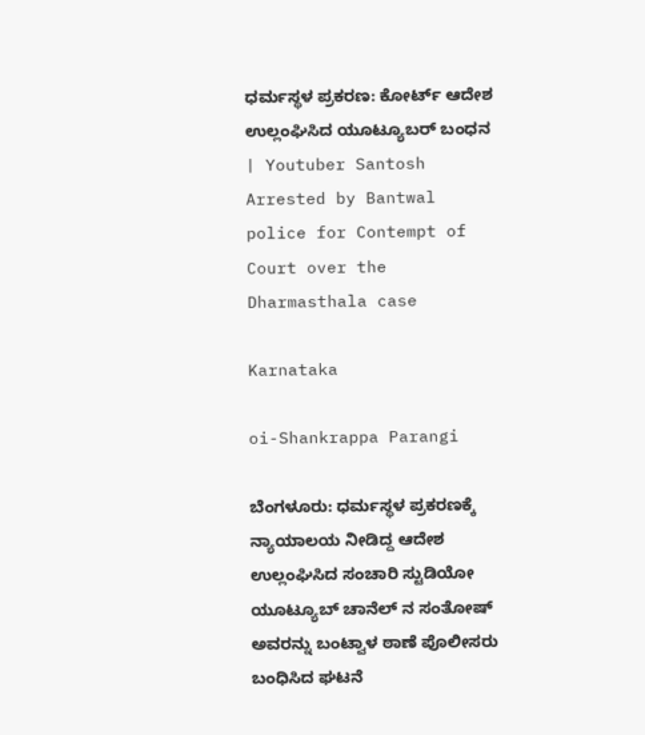ಧರ್ಮಸ್ಥಳ ಪ್ರಕರಣ: ಕೋರ್ಟ್ ಆದೇಶ ಉಲ್ಲಂಘಿಸಿದ ಯೂಟ್ಯೂಬರ್ ಬಂಧನ | Youtuber Santosh Arrested by Bantwal police for Contempt of Court over the Dharmasthala case

Karnataka

oi-Shankrappa Parangi

ಬೆಂಗಳೂರು: ಧರ್ಮಸ್ಥಳ ಪ್ರಕರಣಕ್ಕೆ ನ್ಯಾಯಾಲಯ ನೀಡಿದ್ದ ಆದೇಶ ಉಲ್ಲಂಘಿಸಿದ ಸಂಚಾರಿ ಸ್ಟುಡಿಯೋ ಯೂಟ್ಯೂಬ್ ಚಾನೆಲ್ ನ ಸಂತೋಷ್ ಅವರನ್ನು ಬಂಟ್ವಾಳ ಠಾಣೆ ಪೊಲೀಸರು ಬಂಧಿಸಿದ ಘಟನೆ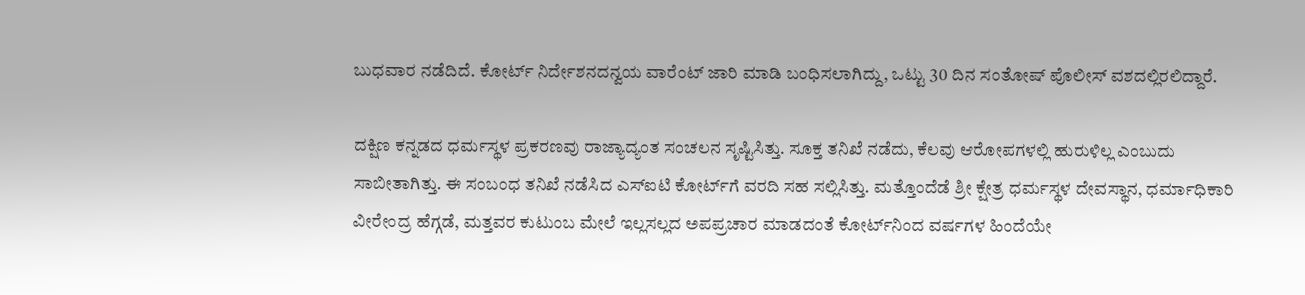ಬುಧವಾರ ನಡೆದಿದೆ. ಕೋರ್ಟ್ ನಿರ್ದೇಶನದನ್ವಯ ವಾರೆಂಟ್ ಜಾರಿ ಮಾಡಿ ಬಂಧಿಸಲಾಗಿದ್ದು, ಒಟ್ಟು 30 ದಿನ ಸಂತೋಷ್ ಪೊಲೀಸ್ ವಶದಲ್ಲಿರಲಿದ್ದಾರೆ.

ದಕ್ಷಿಣ ಕನ್ನಡದ ಧರ್ಮಸ್ಥಳ ಪ್ರಕರಣವು ರಾಜ್ಯಾದ್ಯಂತ ಸಂಚಲನ ಸೃಷ್ಟಿಸಿತ್ತು. ಸೂಕ್ತ ತನಿಖೆ ನಡೆದು, ಕೆಲವು ಆರೋಪಗಳಲ್ಲಿ ಹುರುಳಿಲ್ಲ ಎಂಬುದು ಸಾಬೀತಾಗಿತ್ತು. ಈ ಸಂಬಂಧ ತನಿಖೆ ನಡೆಸಿದ ಎಸ್‌ಐಟಿ ಕೋರ್ಟ್‌ಗೆ ವರದಿ ಸಹ ಸಲ್ಲಿಸಿತ್ತು. ಮತ್ತೊಂದೆಡೆ ಶ್ರೀ ಕ್ಷೇತ್ರ ಧರ್ಮಸ್ಥಳ ದೇವಸ್ಥಾನ, ಧರ್ಮಾಧಿಕಾರಿ ವೀರೇಂದ್ರ ಹೆಗ್ಗಡೆ, ಮತ್ತವರ ಕುಟುಂಬ ಮೇಲೆ ಇಲ್ಲಸಲ್ಲದ ಅಪಪ್ರಚಾರ ಮಾಡದಂತೆ ಕೋರ್ಟ್‌ನಿಂದ ವರ್ಷಗಳ ಹಿಂದೆಯೇ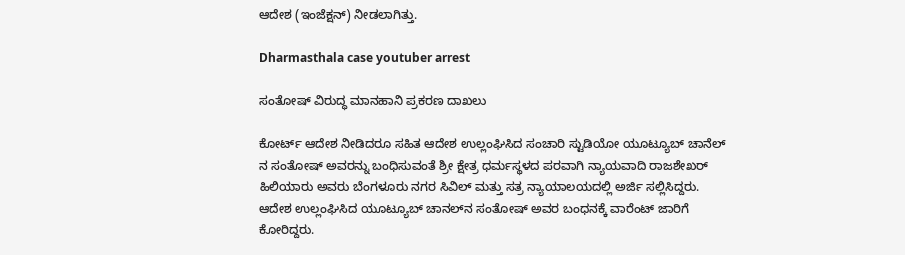ಆದೇಶ (ಇಂಜೆಕ್ಷನ್) ನೀಡಲಾಗಿತ್ತು.

Dharmasthala case youtuber arrest

ಸಂತೋಷ್ ವಿರುದ್ಧ ಮಾನಹಾನಿ ಪ್ರಕರಣ ದಾಖಲು

ಕೋರ್ಟ್ ಆದೇಶ ನೀಡಿದರೂ ಸಹಿತ ಆದೇಶ ಉಲ್ಲಂಘಿಸಿದ ಸಂಚಾರಿ ಸ್ಟುಡಿಯೋ ಯೂಟ್ಯೂಬ್ ಚಾನೆಲ್ ನ ಸಂತೋಷ್ ಅವರನ್ನು ಬಂಧಿಸುವಂತೆ ಶ್ರೀ ಕ್ಷೇತ್ರ ಧರ್ಮಸ್ಥಳದ ಪರವಾಗಿ ನ್ಯಾಯವಾದಿ ರಾಜಶೇಖರ್‌ ಹಿಲಿಯಾರು ಅವರು ಬೆಂಗಳೂರು ನಗರ ಸಿವಿಲ್ ಮತ್ತು ಸತ್ರ ನ್ಯಾಯಾಲಯದಲ್ಲಿ ಅರ್ಜಿ ಸಲ್ಲಿಸಿದ್ದರು. ಆದೇಶ ಉಲ್ಲಂಘಿಸಿದ ಯೂಟ್ಯೂಬ್ ಚಾನಲ್‌ನ ಸಂತೋಷ್ ಅವರ ಬಂಧನಕ್ಕೆ ವಾರೆಂಟ್ ಜಾರಿಗೆ ಕೋರಿದ್ದರು.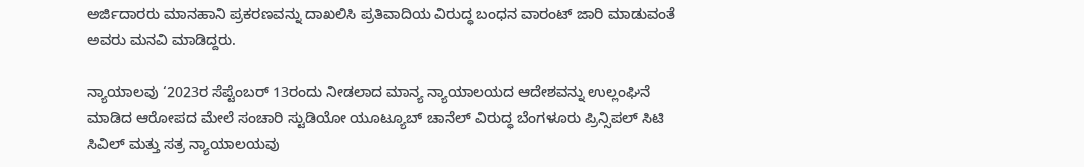ಅರ್ಜಿದಾರರು ಮಾನಹಾನಿ ಪ್ರಕರಣವನ್ನು ದಾಖಲಿಸಿ ಪ್ರತಿವಾದಿಯ ವಿರುದ್ಧ ಬಂಧನ ವಾರಂಟ್ ಜಾರಿ ಮಾಡುವಂತೆ ಅವರು ಮನವಿ ಮಾಡಿದ್ದರು.

ನ್ಯಾಯಾಲವು ‘2023ರ ಸೆಪ್ಟೆಂಬರ್ 13ರಂದು ನೀಡಲಾದ ಮಾನ್ಯ ನ್ಯಾಯಾಲಯದ ಆದೇಶವನ್ನು ಉಲ್ಲಂಘಿನೆ ಮಾಡಿದ ಆರೋಪದ ಮೇಲೆ ಸಂಚಾರಿ ಸ್ಟುಡಿಯೋ ಯೂಟ್ಯೂಬ್ ಚಾನೆಲ್ ವಿರುದ್ಧ ಬೆಂಗಳೂರು ಪ್ರಿನ್ಸಿಪಲ್ ಸಿಟಿ ಸಿವಿಲ್ ಮತ್ತು ಸತ್ರ ನ್ಯಾಯಾಲಯವು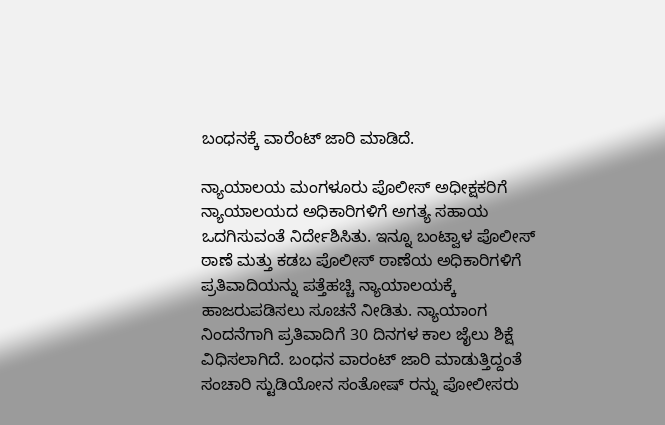ಬಂಧನಕ್ಕೆ ವಾರೆಂಟ್‌ ಜಾರಿ ಮಾಡಿದೆ.

ನ್ಯಾಯಾಲಯ ಮಂಗಳೂರು ಪೊಲೀಸ್ ಅಧೀಕ್ಷಕರಿಗೆ ನ್ಯಾಯಾಲಯದ ಅಧಿಕಾರಿಗಳಿಗೆ ಅಗತ್ಯ ಸಹಾಯ ಒದಗಿಸುವಂತೆ ನಿರ್ದೇಶಿಸಿತು. ಇನ್ನೂ ಬಂಟ್ವಾಳ ಪೊಲೀಸ್ ಠಾಣೆ ಮತ್ತು ಕಡಬ ಪೊಲೀಸ್ ಠಾಣೆಯ ಅಧಿಕಾರಿಗಳಿಗೆ ಪ್ರತಿವಾದಿಯನ್ನು ಪತ್ತೆಹಚ್ಚಿ ನ್ಯಾಯಾಲಯಕ್ಕೆ ಹಾಜರುಪಡಿಸಲು ಸೂಚನೆ ನೀಡಿತು. ನ್ಯಾಯಾಂಗ ನಿಂದನೆಗಾಗಿ ಪ್ರತಿವಾದಿಗೆ 30 ದಿನಗಳ ಕಾಲ ಜೈಲು ಶಿಕ್ಷೆ ವಿಧಿಸಲಾಗಿದೆ. ಬಂಧನ ವಾರಂಟ್ ಜಾರಿ ಮಾಡುತ್ತಿದ್ದಂತೆ ಸಂಚಾರಿ ಸ್ಟುಡಿಯೋನ ಸಂತೋಷ್‌ ರನ್ನು ಪೋಲೀಸರು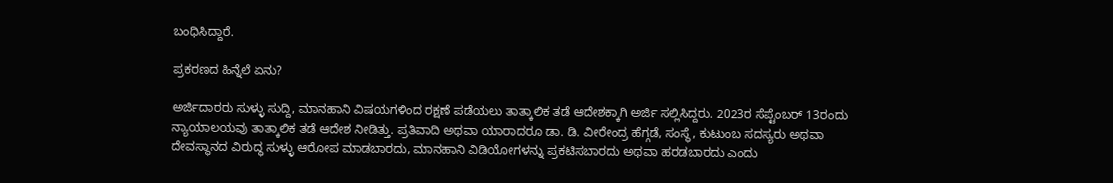ಬಂಧಿಸಿದ್ದಾರೆ.

ಪ್ರಕರಣದ ಹಿನ್ನೆಲೆ ಏನು?

ಅರ್ಜಿದಾರರು ಸುಳ್ಳು ಸುದ್ದಿ, ಮಾನಹಾನಿ ವಿಷಯಗಳಿಂದ ರಕ್ಷಣೆ ಪಡೆಯಲು ತಾತ್ಕಾಲಿಕ ತಡೆ ಆದೇಶಕ್ಕಾಗಿ ಅರ್ಜಿ ಸಲ್ಲಿಸಿದ್ದರು. 2023ರ ಸೆಪ್ಟೆಂಬರ್ 13ರಂದು ನ್ಯಾಯಾಲಯವು ತಾತ್ಕಾಲಿಕ ತಡೆ ಆದೇಶ ನೀಡಿತ್ತು. ಪ್ರತಿವಾದಿ ಅಥವಾ ಯಾರಾದರೂ ಡಾ. ಡಿ. ವೀರೇಂದ್ರ ಹೆಗ್ಗಡೆ, ಸಂಸ್ಥೆ, ಕುಟುಂಬ ಸದಸ್ಯರು ಅಥವಾ ದೇವಸ್ಥಾನದ ವಿರುದ್ಧ ಸುಳ್ಳು ಆರೋಪ ಮಾಡಬಾರದು, ಮಾನಹಾನಿ ವಿಡಿಯೋಗಳನ್ನು ಪ್ರಕಟಿಸಬಾರದು ಅಥವಾ ಹರಡಬಾರದು ಎಂದು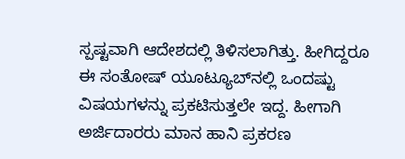ಸ್ಪಷ್ಟವಾಗಿ ಆದೇಶದಲ್ಲಿ ತಿಳಿಸಲಾಗಿತ್ತು. ಹೀಗಿದ್ದರೂ ಈ ಸಂತೋಷ್ ಯೂಟ್ಯೂಬ್‌ನಲ್ಲಿ ಒಂದಷ್ಟು ವಿಷಯಗಳನ್ನು ಪ್ರಕಟಿಸುತ್ತಲೇ ಇದ್ದ. ಹೀಗಾಗಿ ಅರ್ಜಿದಾರರು ಮಾನ ಹಾನಿ ಪ್ರಕರಣ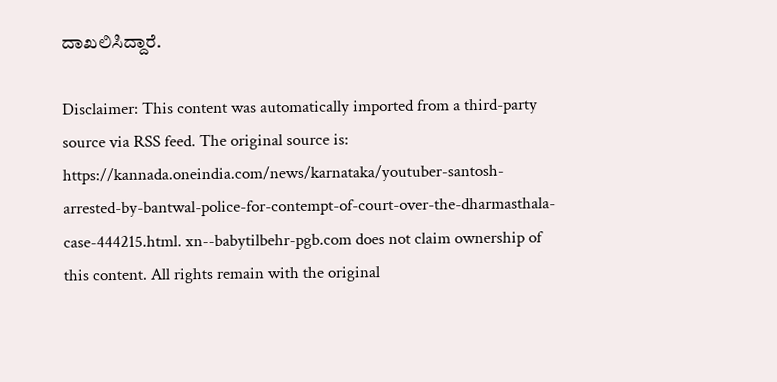ದಾಖಲಿಸಿದ್ದಾರೆ.

Disclaimer: This content was automatically imported from a third-party source via RSS feed. The original source is: https://kannada.oneindia.com/news/karnataka/youtuber-santosh-arrested-by-bantwal-police-for-contempt-of-court-over-the-dharmasthala-case-444215.html. xn--babytilbehr-pgb.com does not claim ownership of this content. All rights remain with the original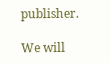publisher.

We will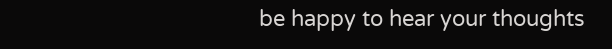be happy to hear your thoughts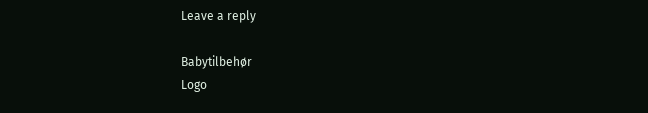Leave a reply

Babytilbehør
Logo